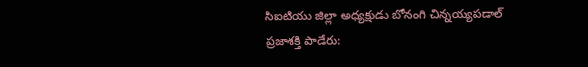సిఐటియు జిల్లా అధ్యక్షుడు బోనంగి చిన్నయ్యపడాల్
ప్రజాశక్తి పాడేరు: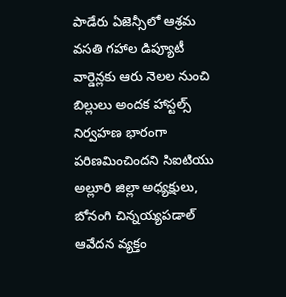పాడేరు ఏజెన్సీలో ఆశ్రమ వసతి గహాల డిప్యూటీ వార్డెన్లకు ఆరు నెలల నుంచి బిల్లులు అందక హాస్టల్స్ నిర్వహణ భారంగా పరిణమించిందని సిఐటియు అల్లూరి జిల్లా అధ్యక్షులు, బోనంగి చిన్నయ్యపడాల్ ఆవేదన వ్యక్తం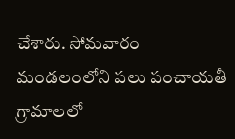చేశారు. సోమవారం మండలంలోని పలు పంచాయతీ గ్రామాలలో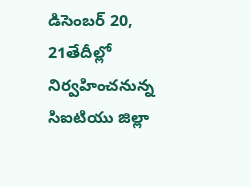డిసెంబర్ 20, 21తేదీల్లో నిర్వహించనున్న సిఐటియు జిల్లా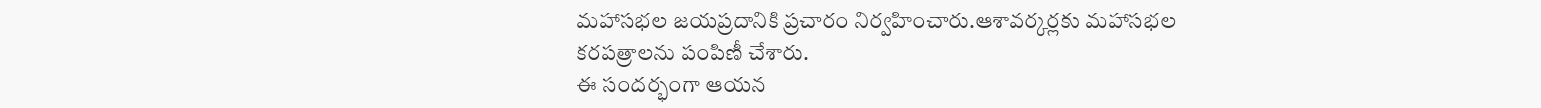మహాసభల జయప్రదానికి ప్రచారం నిర్వహించారు.ఆశావర్కర్లకు మహాసభల కరపత్రాలను పంపిణీ చేశారు.
ఈ సందర్భంగా ఆయన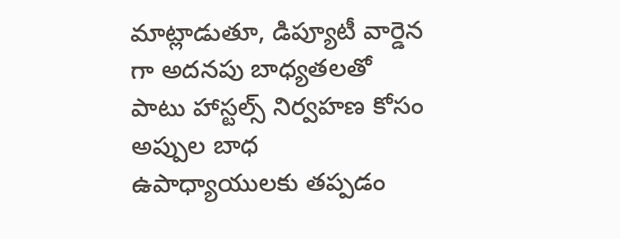మాట్లాడుతూ, డిప్యూటీ వార్డెన గా అదనపు బాధ్యతలతో పాటు హాస్టల్స్ నిర్వహణ కోసం అప్పుల బాధ ఉపాధ్యాయులకు తప్పడం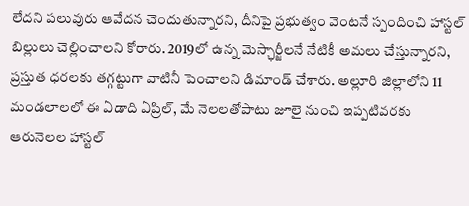లేదని పలువురు ఆవేదన చెందుతున్నారని, దీనిపై ప్రభుత్వం వెంటనే స్పందించి హాస్టల్ బిల్లులు చెల్లించాలని కోరారు. 2019లో ఉన్న మెస్ఛార్జీలనే నేటికీ అమలు చేస్తున్నారని, ప్రస్తుత ధరలకు తగ్గట్టుగా వాటినీ పెంచాలని డిమాండ్ చేశారు. అల్లూరి జిల్లాలోని 11 మండలాలలో ఈ ఏడాది ఏప్రిల్, మే నెలలతోపాటు జూలై నుంచి ఇప్పటివరకు ఆరునెలల హాస్టల్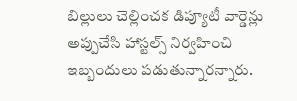బిల్లులు చెల్లించక డిప్యూటీ వార్డెన్లు అప్పుచేసి హాస్టల్స్ నిర్వహించి ఇబ్బందులు పడుతున్నారన్నారు.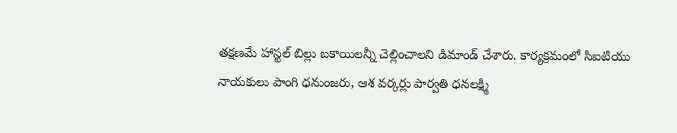తక్షణమే హాస్టల్ బిల్లు బకాయిలన్నీ చెల్లించాలని డిమాండ్ చేశారు. కార్యక్రమంలో సిఐటియు నాయకులు పాంగి ధనుంజరు, ఆశ వర్కర్లు పార్వతి ధనలక్ష్మి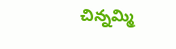చిన్నమ్మి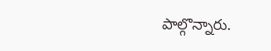పాల్గొన్నారు.